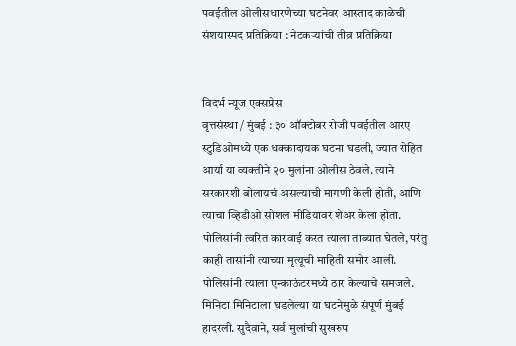पवईतील ओलीसधारणेच्या घटनेवर आस्ताद काळेची संशयास्पद प्रतिक्रिया : नेटकऱ्यांची तीव्र प्रतिक्रिया


विदर्भ न्यूज एक्सप्रेस
वृत्तसंस्था / मुंबई : ३० ऑक्टोबर रोजी पवईतील आरए स्टुडिओमध्ये एक धक्कादायक घटना घडली, ज्यात रोहित आर्या या व्यक्तीने २० मुलांना ओलीस ठेवले. त्याने सरकारशी बोलायचं असल्याची मागणी केली होती, आणि त्याचा व्हिडीओ सोशल मीडियावर शेअर केला होता. पोलिसांनी त्वरित कारवाई करत त्याला ताब्यात घेतले, परंतु काही तासांनी त्याच्या मृत्यूची माहिती समोर आली. पोलिसांनी त्याला एन्काऊंटरमध्ये ठार केल्याचे समजले.
मिनिटा मिनिटाला घडलेल्या या घटनेमुळे संपूर्ण मुंबई हादरली. सुदैवाने, सर्व मुलांची सुखरुप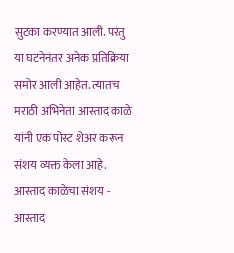सुटका करण्यात आली. परंतु या घटनेनंतर अनेक प्रतिक्रिया समोर आली आहेत. त्यातच मराठी अभिनेता आस्ताद काळे यांनी एक पोस्ट शेअर करून संशय व्यक्त केला आहे.
आस्ताद काळेचा संशय -
आस्ताद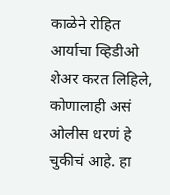काळेने रोहित आर्याचा व्हिडीओ शेअर करत लिहिले, कोणालाही असं ओलीस धरणं हे चुकीचं आहे. हा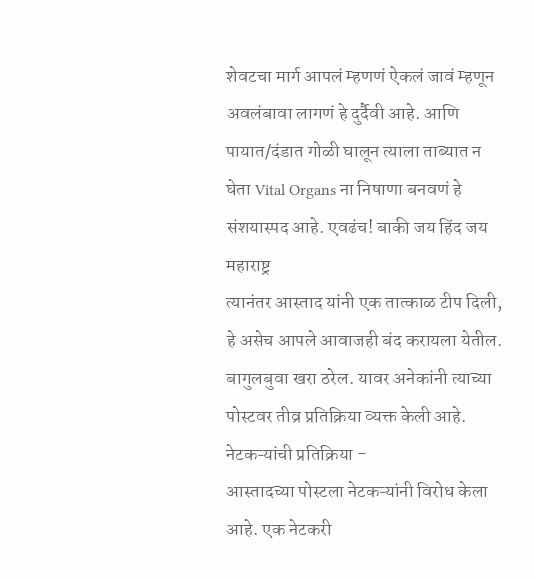शेवटचा मार्ग आपलं म्हणणं ऐकलं जावं म्हणून अवलंबावा लागणं हे दुर्दैवी आहे. आणि पायात/दंडात गोळी घालून त्याला ताब्यात न घेता Vital Organs ना निषाणा बनवणं हे संशयास्पद आहे. एवढंच! बाकी जय हिंद जय महाराष्ट्र
त्यानंतर आस्ताद यांनी एक तात्काळ टीप दिली, हे असेच आपले आवाजही बंद करायला येतील. बागुलबुवा खरा ठरेल. यावर अनेकांनी त्याच्या पोस्टवर तीव्र प्रतिक्रिया व्यक्त केली आहे.
नेटकऱ्यांची प्रतिक्रिया -
आस्तादच्या पोस्टला नेटकऱ्यांनी विरोध केला आहे. एक नेटकरी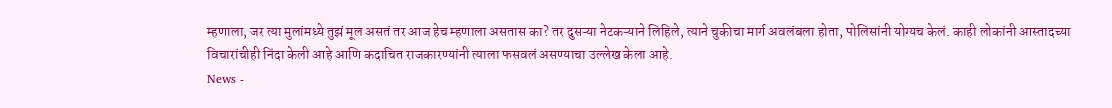म्हणाला, जर त्या मुलांमध्ये तुझं मूल असतं तर आज हेच म्हणाला असतास का? तर दुसऱ्या नेटकऱ्याने लिहिले, त्याने चुकीचा मार्ग अवलंबला होता, पोलिसांनी योग्यच केलं. काही लोकांनी आस्तादच्या विचारांचीही निंदा केली आहे आणि कदाचित राजकारण्यांनी त्याला फसवलं असण्याचा उल्लेख केला आहे.
News -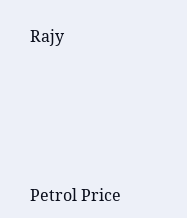Rajy




Petrol Price